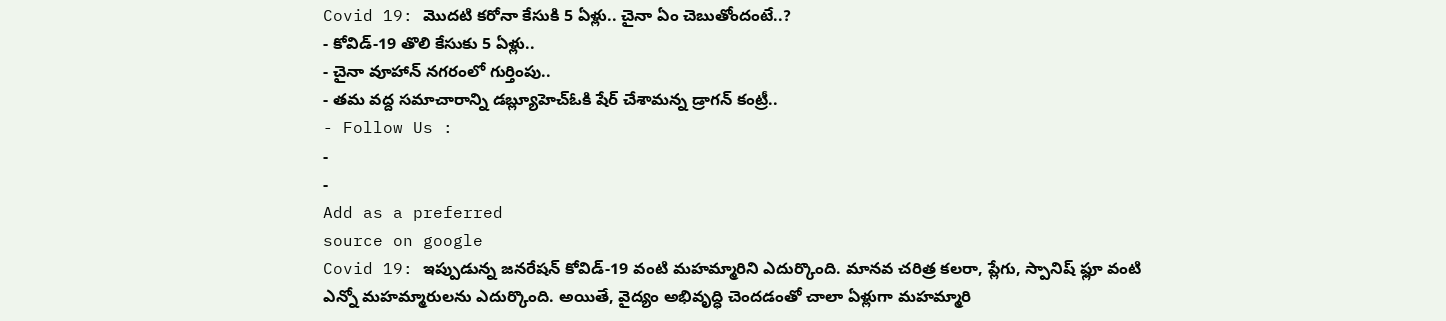Covid 19: మొదటి కరోనా కేసుకి 5 ఏళ్లు.. చైనా ఏం చెబుతోందంటే..?
- కోవిడ్-19 తొలి కేసుకు 5 ఏళ్లు..
- చైనా వూహాన్ నగరంలో గుర్తింపు..
- తమ వద్ద సమాచారాన్ని డబ్ల్యూహెచ్ఓకి షేర్ చేశామన్న డ్రాగన్ కంట్రీ..
- Follow Us :
-
-
Add as a preferred
source on google
Covid 19: ఇప్పుడున్న జనరేషన్ కోవిడ్-19 వంటి మహమ్మారిని ఎదుర్కొంది. మానవ చరిత్ర కలరా, ప్లేగు, స్పానిష్ ఫ్లూ వంటి ఎన్నో మహమ్మారులను ఎదుర్కొంది. అయితే, వైద్యం అభివృద్ధి చెందడంతో చాలా ఏళ్లుగా మహమ్మారి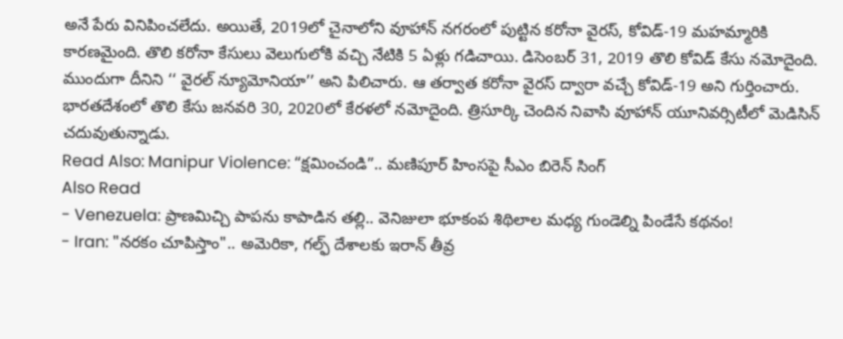అనే పేరు వినిపించలేదు. అయితే, 2019లో చైనాలోని వూహాన్ నగరంలో పుట్టిన కరోనా వైరస్, కోవిడ్-19 మహమ్మారికి కారణమైంది. తొలి కరోనా కేసులు వెలుగులోకి వచ్చి నేటికి 5 ఏళ్లు గడిచాయి. డిసెంబర్ 31, 2019 తొలి కోవిడ్ కేసు నమోదైంది. ముందుగా దీనిని ‘‘ వైరల్ న్యూమోనియా’’ అని పిలిచారు. ఆ తర్వాత కరోనా వైరస్ ద్వారా వచ్చే కోవిడ్-19 అని గుర్తించారు. భారతదేశంలో తొలి కేసు జనవరి 30, 2020లో కేరళలో నమోదైంది. త్రిసూర్కి చెందిన నివాసి వూహాన్ యూనివర్సిటీలో మెడిసిన్ చదువుతున్నాడు.
Read Also: Manipur Violence: “క్షమించండి”.. మణిపూర్ హింసపై సీఎం బిరెన్ సింగ్
Also Read
- Venezuela: ప్రాణమిచ్చి పాపను కాపాడిన తల్లి.. వెనిజులా భూకంప శిథిలాల మధ్య గుండెల్ని పిండేసే కథనం!
- Iran: "నరకం చూపిస్తాం".. అమెరికా, గల్ఫ్ దేశాలకు ఇరాన్ తీవ్ర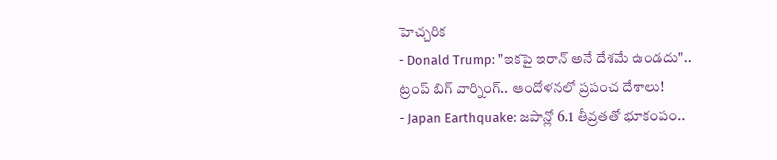హెచ్చరిక
- Donald Trump: "ఇకపై ఇరాన్ అనే దేశమే ఉండదు".. ట్రంప్ బిగ్ వార్నింగ్.. ఆందోళనలో ప్రపంచ దేశాలు!
- Japan Earthquake: జపాన్లో 6.1 తీవ్రతతో భూకంపం..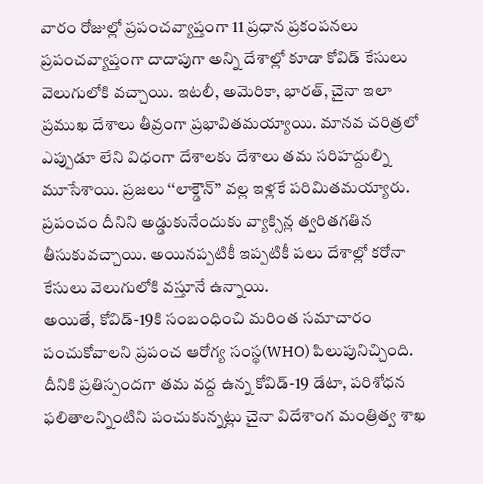వారం రోజుల్లో ప్రపంచవ్యాప్తంగా 11 ప్రధాన ప్రకంపనలు
ప్రపంచవ్యాప్తంగా దాదాపుగా అన్ని దేశాల్లో కూడా కోవిడ్ కేసులు వెలుగులోకి వచ్చాయి. ఇటలీ, అమెరికా, భారత్, చైనా ఇలా ప్రముఖ దేశాలు తీవ్రంగా ప్రభావితమయ్యాయి. మానవ చరిత్రలో ఎప్పుడూ లేని విధంగా దేశాలకు దేశాలు తమ సరిహద్దుల్ని మూసేశాయి. ప్రజలు ‘‘లాక్డౌన్’’ వల్ల ఇళ్లకే పరిమితమయ్యారు. ప్రపంచం దీనిని అడ్డుకునేందుకు వ్యాక్సిన్ల త్వరితగతిన తీసుకువచ్చాయి. అయినప్పటికీ ఇప్పటికీ పలు దేశాల్లో కరోనా కేసులు వెలుగులోకి వస్తూనే ఉన్నాయి.
అయితే, కోవిడ్-19కి సంబంధించి మరింత సమాచారం పంచుకోవాలని ప్రపంచ ఆరోగ్య సంస్థ(WHO) పిలుపునిచ్చింది. దీనికి ప్రతిస్పందగా తమ వద్ద ఉన్న కోవిడ్-19 డేటా, పరిశోధన ఫలితాలన్నింటిని పంచుకున్నట్లు చైనా విదేశాంగ మంత్రిత్వ శాఖ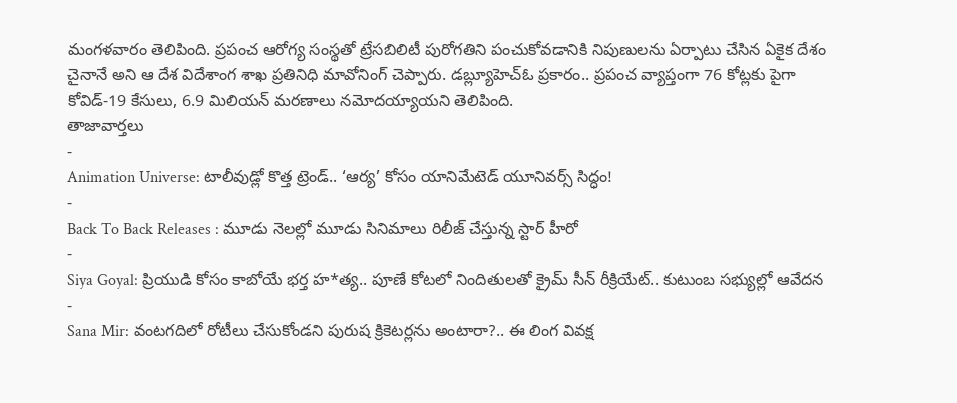మంగళవారం తెలిపింది. ప్రపంచ ఆరోగ్య సంస్థతో ట్రేసబిలిటీ పురోగతిని పంచుకోవడానికి నిపుణులను ఏర్పాటు చేసిన ఏకైక దేశం చైనానే అని ఆ దేశ విదేశాంగ శాఖ ప్రతినిధి మావోనింగ్ చెప్పారు. డబ్ల్యూహెచ్ఓ ప్రకారం.. ప్రపంచ వ్యాప్తంగా 76 కోట్లకు పైగా కోవిడ్-19 కేసులు, 6.9 మిలియన్ మరణాలు నమోదయ్యాయని తెలిపింది.
తాజావార్తలు
-
Animation Universe: టాలీవుడ్లో కొత్త ట్రెండ్.. ‘ఆర్య’ కోసం యానిమేటెడ్ యూనివర్స్ సిద్ధం!
-
Back To Back Releases : మూడు నెలల్లో మూడు సినిమాలు రిలీజ్ చేస్తున్న స్టార్ హీరో
-
Siya Goyal: ప్రియుడి కోసం కాబోయే భర్త హ*త్య.. పూణే కోటలో నిందితులతో క్రైమ్ సీన్ రీక్రియేట్.. కుటుంబ సభ్యుల్లో ఆవేదన
-
Sana Mir: వంటగదిలో రోటీలు చేసుకోండని పురుష క్రికెటర్లను అంటారా?.. ఈ లింగ వివక్ష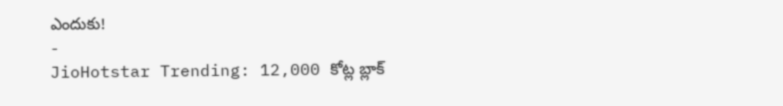ఎందుకు!
-
JioHotstar Trending: 12,000 కోట్ల బ్లాక్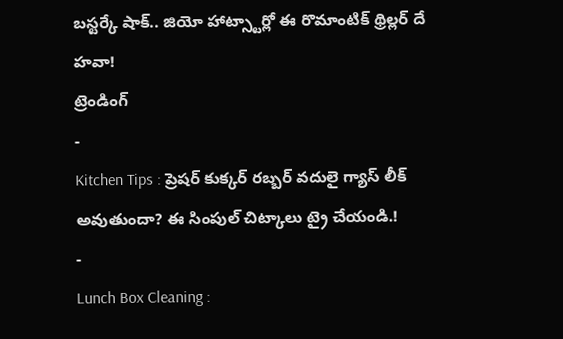బస్టర్కే షాక్.. జియో హాట్స్టార్లో ఈ రొమాంటిక్ థ్రిల్లర్ దే హవా!
ట్రెండింగ్
-
Kitchen Tips : ప్రెషర్ కుక్కర్ రబ్బర్ వదులై గ్యాస్ లీక్ అవుతుందా? ఈ సింపుల్ చిట్కాలు ట్రై చేయండి.!
-
Lunch Box Cleaning :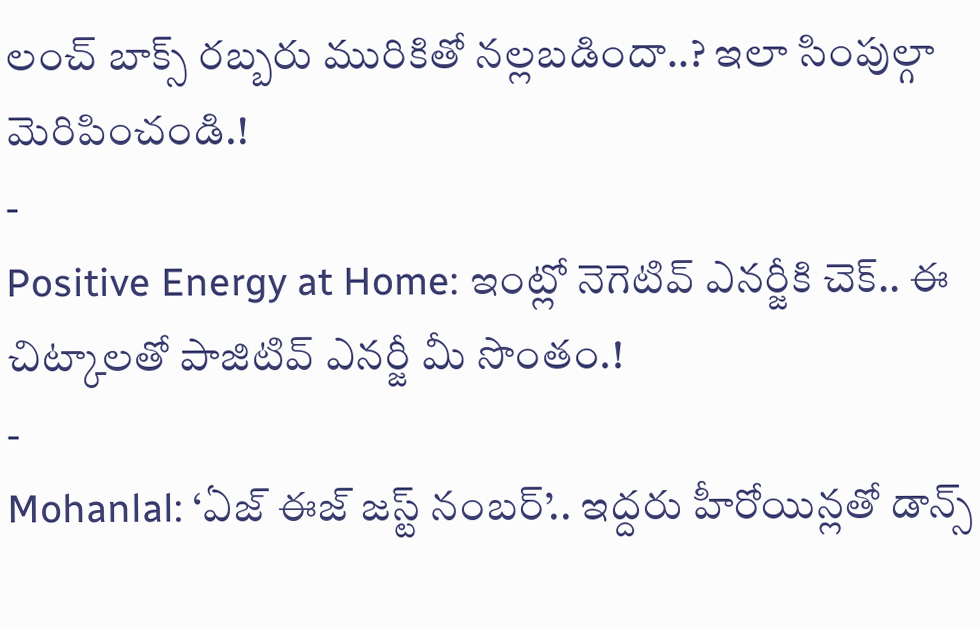లంచ్ బాక్స్ రబ్బరు మురికితో నల్లబడిందా..? ఇలా సింపుల్గా మెరిపించండి.!
-
Positive Energy at Home: ఇంట్లో నెగెటివ్ ఎనర్జీకి చెక్.. ఈ చిట్కాలతో పాజిటివ్ ఎనర్జీ మీ సొంతం.!
-
Mohanlal: ‘ఏజ్ ఈజ్ జస్ట్ నంబర్’.. ఇద్దరు హీరోయిన్లతో డాన్స్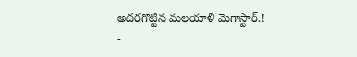అదరగొట్టిన మలయాళి మెగాస్టార్.!
-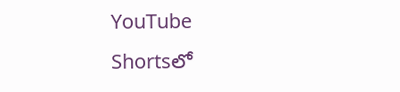YouTube Shortsలో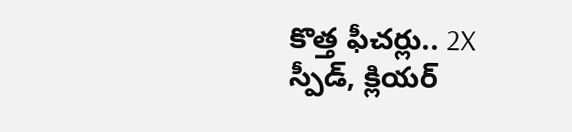కొత్త ఫీచర్లు.. 2X స్పీడ్, క్లియర్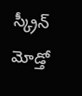స్క్రీన్ మోడ్తో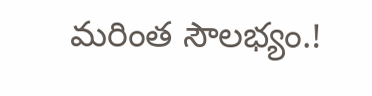మరింత సౌలభ్యం.!